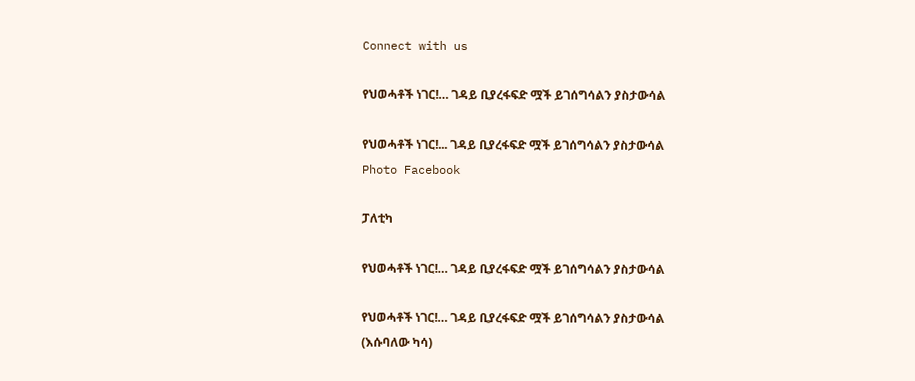Connect with us

የህወሓቶች ነገር!… ገዳይ ቢያረፋፍድ ሟች ይገሰግሳልን ያስታውሳል

የህወሓቶች ነገር!... ገዳይ ቢያረፋፍድ ሟች ይገሰግሳልን ያስታውሳል
Photo Facebook

ፓለቲካ

የህወሓቶች ነገር!… ገዳይ ቢያረፋፍድ ሟች ይገሰግሳልን ያስታውሳል

የህወሓቶች ነገር!… ገዳይ ቢያረፋፍድ ሟች ይገሰግሳልን ያስታውሳል
(እሱባለው ካሳ)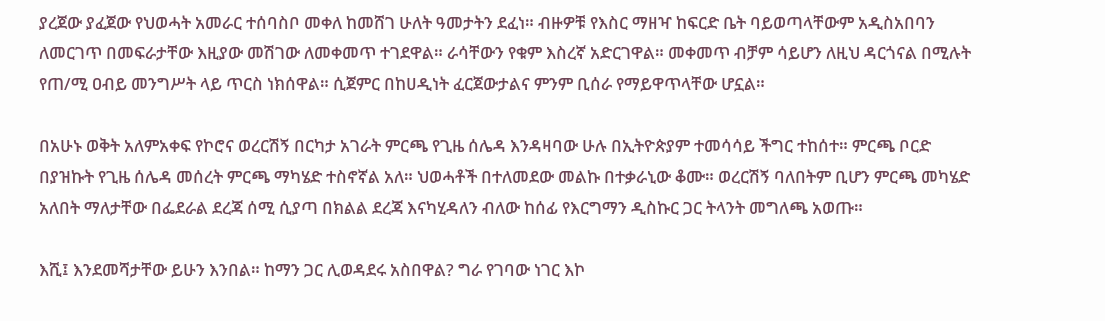ያረጀው ያፈጀው የህወሓት አመራር ተሰባስቦ መቀለ ከመሸገ ሁለት ዓመታትን ደፈነ። ብዙዎቹ የእስር ማዘዣ ከፍርድ ቤት ባይወጣላቸውም አዲስአበባን ለመርገጥ በመፍራታቸው እዚያው መሽገው ለመቀመጥ ተገደዋል። ራሳቸውን የቁም እስረኛ አድርገዋል። መቀመጥ ብቻም ሳይሆን ለዚህ ዳርጎናል በሚሉት የጠ/ሚ ዐብይ መንግሥት ላይ ጥርስ ነክሰዋል። ሲጀምር በከሀዲነት ፈርጀውታልና ምንም ቢሰራ የማይዋጥላቸው ሆኗል።

በአሁኑ ወቅት አለምአቀፍ የኮሮና ወረርሽኝ በርካታ አገራት ምርጫ የጊዜ ሰሌዳ እንዳዛባው ሁሉ በኢትዮጵያም ተመሳሳይ ችግር ተከሰተ። ምርጫ ቦርድ በያዝኩት የጊዜ ሰሌዳ መሰረት ምርጫ ማካሄድ ተስኖኛል አለ። ህወሓቶች በተለመደው መልኩ በተቃራኒው ቆሙ። ወረርሽኝ ባለበትም ቢሆን ምርጫ መካሄድ አለበት ማለታቸው በፌደራል ደረጃ ሰሚ ሲያጣ በክልል ደረጃ እናካሂዳለን ብለው ከሰፊ የእርግማን ዲስኩር ጋር ትላንት መግለጫ አወጡ።

እሺ፤ እንደመሻታቸው ይሁን እንበል። ከማን ጋር ሊወዳደሩ አስበዋል? ግራ የገባው ነገር እኮ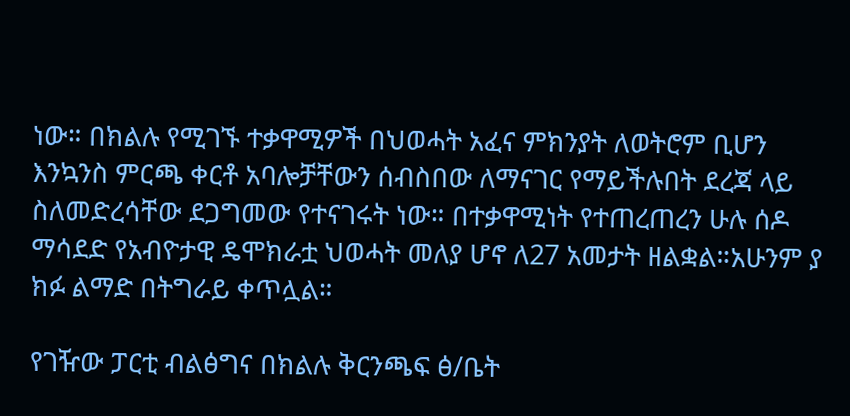ነው። በክልሉ የሚገኙ ተቃዋሚዎች በህወሓት አፈና ምክንያት ለወትሮም ቢሆን እንኳንስ ምርጫ ቀርቶ አባሎቻቸውን ሰብስበው ለማናገር የማይችሉበት ደረጃ ላይ ስለመድረሳቸው ደጋግመው የተናገሩት ነው። በተቃዋሚነት የተጠረጠረን ሁሉ ሰዶ ማሳደድ የአብዮታዊ ዴሞክራቷ ህወሓት መለያ ሆኖ ለ27 አመታት ዘልቋል።አሁንም ያ ክፉ ልማድ በትግራይ ቀጥሏል።

የገዥው ፓርቲ ብልፅግና በክልሉ ቅርንጫፍ ፅ/ቤት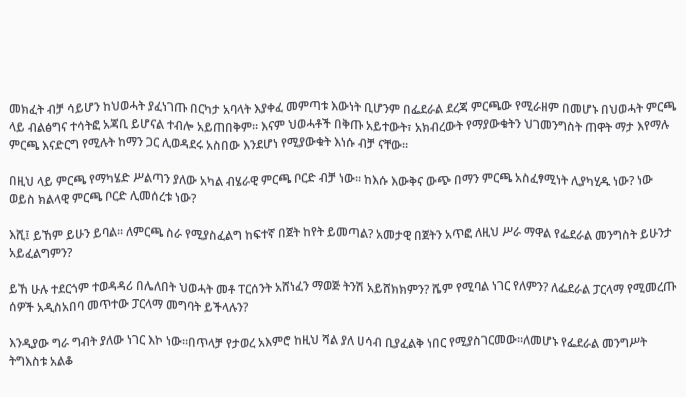መክፈት ብቻ ሳይሆን ከህወሓት ያፈነገጡ በርካታ አባላት እያቀፈ መምጣቱ እውነት ቢሆንም በፌደራል ደረጃ ምርጫው የሚራዘም በመሆኑ በህወሓት ምርጫ ላይ ብልፅግና ተሳትፎ አጃቢ ይሆናል ተብሎ አይጠበቅም። እናም ህወሓቶች በቅጡ አይተውት፣ አክብረውት የማያውቁትን ህገመንግስት ጠዋት ማታ እየማሉ ምርጫ እናድርግ የሚሉት ከማን ጋር ሊወዳደሩ አስበው እንደሆነ የሚያውቁት እነሱ ብቻ ናቸው።

በዚህ ላይ ምርጫ የማካሄድ ሥልጣን ያለው አካል ብሄራዊ ምርጫ ቦርድ ብቻ ነው። ከእሱ እውቅና ውጭ በማን ምርጫ አስፈፃሚነት ሊያካሂዱ ነው? ነው ወይስ ክልላዊ ምርጫ ቦርድ ሊመሰረቱ ነው?

እሺ፤ ይኸም ይሁን ይባል። ለምርጫ ስራ የሚያስፈልግ ከፍተኛ በጀት ከየት ይመጣል? አመታዊ በጀትን አጥፎ ለዚህ ሥራ ማዋል የፌደራል መንግስት ይሁንታ አይፈልግምን?

ይኸ ሁሉ ተደርጎም ተወዳዳሪ በሌለበት ህወሓት መቶ ፐርሰንት አሸነፈን ማወጅ ትንሽ አይሸክክምን? ሼም የሚባል ነገር የለምን? ለፌደራል ፓርላማ የሚመረጡ ሰዎች አዲስአበባ መጥተው ፓርላማ መግባት ይችላሉን?

እንዲያው ግራ ግብት ያለው ነገር እኮ ነው።በጥላቻ የታወረ አእምሮ ከዚህ ሻል ያለ ሀሳብ ቢያፈልቅ ነበር የሚያስገርመው።ለመሆኑ የፌደራል መንግሥት ትግእስቱ አልቆ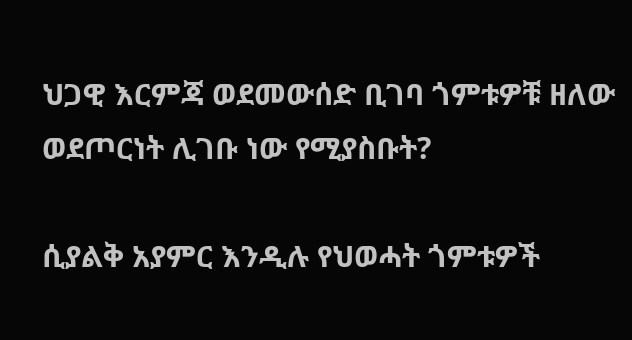ህጋዊ እርምጃ ወደመውሰድ ቢገባ ጎምቱዎቹ ዘለው ወደጦርነት ሊገቡ ነው የሚያስቡት?

ሲያልቅ አያምር እንዲሉ የህወሓት ጎምቱዎች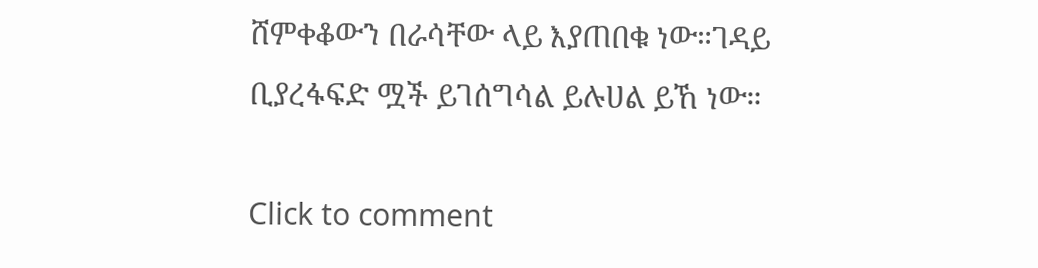ሸምቀቆውን በራሳቸው ላይ እያጠበቁ ነው።ገዳይ ቢያረፋፍድ ሟች ይገሰግሳል ይሉሀል ይኸ ነው።

Click to comment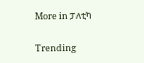More in ፓለቲካ

Trending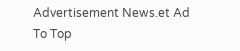Advertisement News.et Ad
To Top